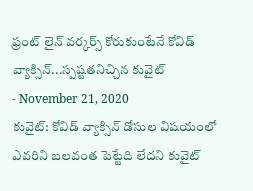ఫ్రంట్ లైన్ వర్కర్స్ కోరుకుంటేనే కోవిడ్ వ్యాక్సిన్...స్పష్టతనిచ్చిన కువైట్
- November 21, 2020
కువైట్: కోవిడ్ వ్యాక్సిన్ డోసుల విషయంలో ఎవరిని బలవంత పెట్టేది లేదని కువైట్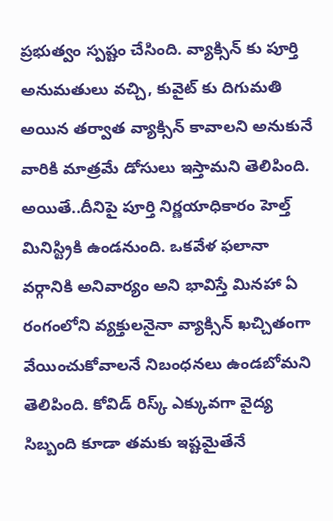ప్రభుత్వం స్పష్టం చేసింది. వ్యాక్సిన్ కు పూర్తి అనుమతులు వచ్చి, కువైట్ కు దిగుమతి అయిన తర్వాత వ్యాక్సిన్ కావాలని అనుకునే వారికి మాత్రమే డోసులు ఇస్తామని తెలిపింది. అయితే..దీనిపై పూర్తి నిర్ణయాధికారం హెల్త్ మినిస్ట్రికి ఉండనుంది. ఒకవేళ ఫలానా వర్గానికి అనివార్యం అని భావిస్తే మినహా ఏ రంగంలోని వ్యక్తులనైనా వ్యాక్సిన్ ఖచ్చితంగా వేయించుకోవాలనే నిబంధనలు ఉండబోమని తెలిపింది. కోవిడ్ రిస్క్ ఎక్కువగా వైద్య సిబ్బంది కూడా తమకు ఇష్టమైతేనే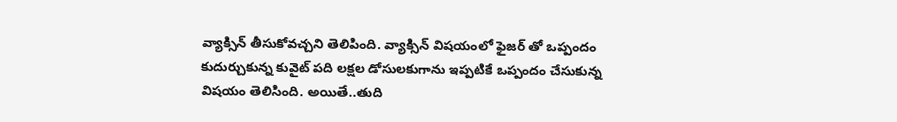వ్యాక్సిన్ తీసుకోవచ్చని తెలిపింది. వ్యాక్సిన్ విషయంలో ఫైజర్ తో ఒప్పందం కుదుర్చుకున్న కువైట్ పది లక్షల డోసులకుగాను ఇప్పటికే ఒప్పందం చేసుకున్న విషయం తెలిసింది. అయితే..తుది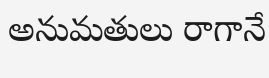అనుమతులు రాగానే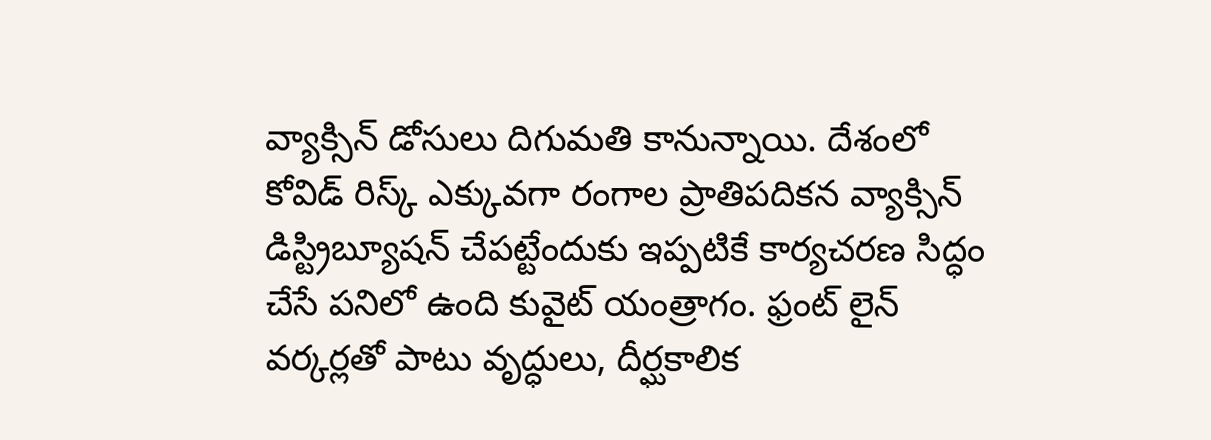వ్యాక్సిన్ డోసులు దిగుమతి కానున్నాయి. దేశంలో కోవిడ్ రిస్క్ ఎక్కువగా రంగాల ప్రాతిపదికన వ్యాక్సిన్ డిస్ట్రిబ్యూషన్ చేపట్టేందుకు ఇప్పటికే కార్యచరణ సిద్ధం చేసే పనిలో ఉంది కువైట్ యంత్రాగం. ఫ్రంట్ లైన్ వర్కర్లతో పాటు వృద్ధులు, దీర్ఘకాలిక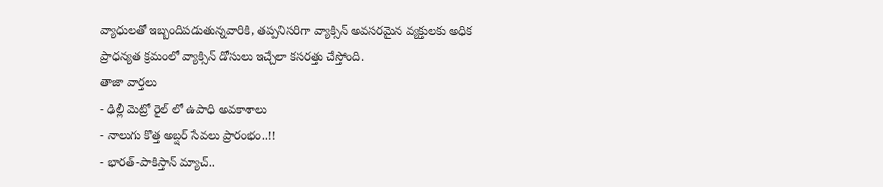వ్యాధులతో ఇబ్బందిపడుతున్నవారికి, తప్పనిసరిగా వ్యాక్సిన్ అవసరమైన వ్యక్తులకు అధిక ప్రాధన్యత క్రమంలో వ్యాక్సిన్ డోసులు ఇచ్చేలా కసరత్తు చేస్తోంది.
తాజా వార్తలు
- ఢిల్లీ మెట్రో రైల్ లో ఉపాధి అవకాశాలు
- నాలుగు కొత్త అబ్షర్ సేవలు ప్రారంభం..!!
- భారత్-పాకిస్తాన్ మ్యాచ్..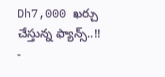Dh7,000 ఖర్చు చేస్తున్న ఫ్యాన్స్..!!
-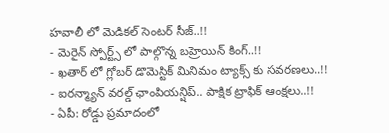హవాలీ లో మెడికల్ సెంటర్ సీజ్..!!
- మెరైన్ స్పోర్ట్స్ లో పాల్గొన్న బహ్రెయిన్ కింగ్..!!
- ఖతార్ లో గ్లోబర్ డొమెస్టిక్ మినిమం ట్యాక్స్ కు సవరణలు..!!
- ఐరన్మ్యాన్ వరల్డ్ ఛాంపియన్షిప్.. పాక్షిక ట్రాఫిక్ ఆంక్షలు..!!
- ఏపీ: రోడ్డు ప్రమాదంలో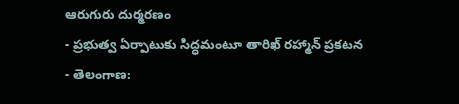ఆరుగురు దుర్మరణం
- ప్రభుత్వ ఏర్పాటుకు సిద్ధమంటూ తారిఖ్ రహ్మాన్ ప్రకటన
- తెలంగాణ: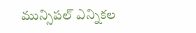మున్సిపల్ ఎన్నికల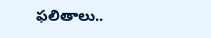ఫలితాలు..